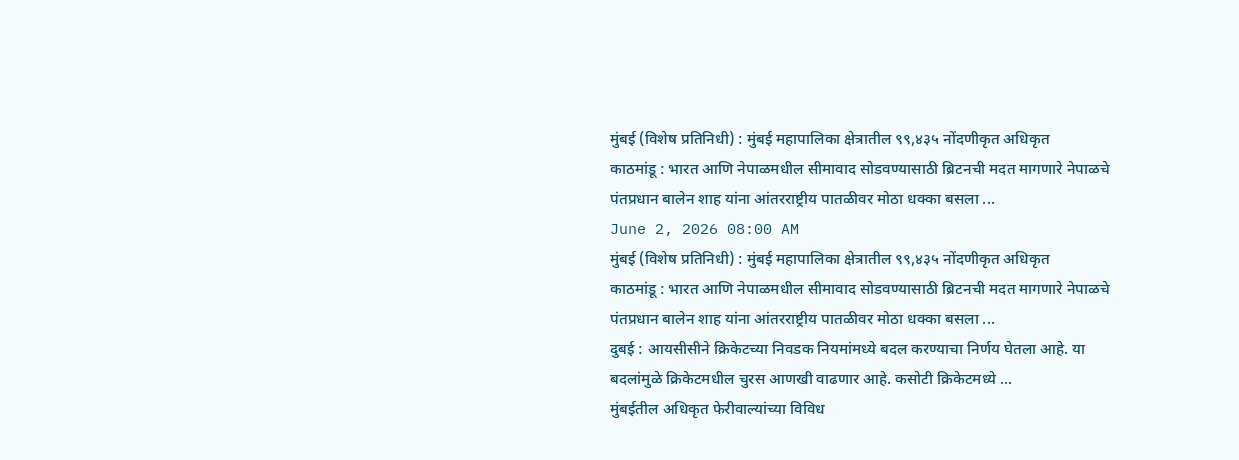मुंबई (विशेष प्रतिनिधी) : मुंबई महापालिका क्षेत्रातील ९९,४३५ नोंदणीकृत अधिकृत
काठमांडू : भारत आणि नेपाळमधील सीमावाद सोडवण्यासाठी ब्रिटनची मदत मागणारे नेपाळचे पंतप्रधान बालेन शाह यांना आंतरराष्ट्रीय पातळीवर मोठा धक्का बसला ...
June 2, 2026 08:00 AM
मुंबई (विशेष प्रतिनिधी) : मुंबई महापालिका क्षेत्रातील ९९,४३५ नोंदणीकृत अधिकृत
काठमांडू : भारत आणि नेपाळमधील सीमावाद सोडवण्यासाठी ब्रिटनची मदत मागणारे नेपाळचे पंतप्रधान बालेन शाह यांना आंतरराष्ट्रीय पातळीवर मोठा धक्का बसला ...
दुबई : आयसीसीने क्रिकेटच्या निवडक नियमांमध्ये बदल करण्याचा निर्णय घेतला आहे. या बदलांमुळे क्रिकेटमधील चुरस आणखी वाढणार आहे. कसोटी क्रिकेटमध्ये ...
मुंबईतील अधिकृत फेरीवाल्यांच्या विविध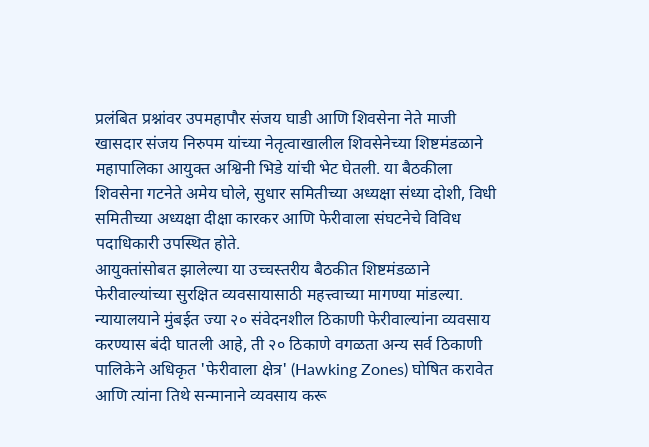प्रलंबित प्रश्नांवर उपमहापौर संजय घाडी आणि शिवसेना नेते माजी खासदार संजय निरुपम यांच्या नेतृत्वाखालील शिवसेनेच्या शिष्टमंडळाने महापालिका आयुक्त अश्विनी भिडे यांची भेट घेतली. या बैठकीला शिवसेना गटनेते अमेय घोले, सुधार समितीच्या अध्यक्षा संध्या दोशी, विधी समितीच्या अध्यक्षा दीक्षा कारकर आणि फेरीवाला संघटनेचे विविध पदाधिकारी उपस्थित होते.
आयुक्तांसोबत झालेल्या या उच्चस्तरीय बैठकीत शिष्टमंडळाने फेरीवाल्यांच्या सुरक्षित व्यवसायासाठी महत्त्वाच्या मागण्या मांडल्या. न्यायालयाने मुंबईत ज्या २० संवेदनशील ठिकाणी फेरीवाल्यांना व्यवसाय करण्यास बंदी घातली आहे, ती २० ठिकाणे वगळता अन्य सर्व ठिकाणी पालिकेने अधिकृत 'फेरीवाला क्षेत्र' (Hawking Zones) घोषित करावेत आणि त्यांना तिथे सन्मानाने व्यवसाय करू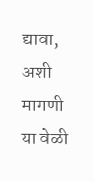द्यावा, अशी मागणी या वेळी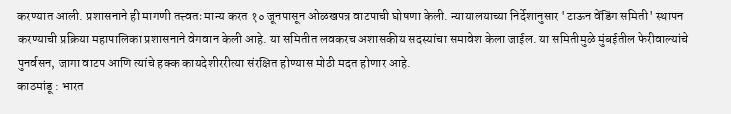करण्यात आली. प्रशासनाने ही मागणी तत्त्वतः मान्य करत १० जूनपासून ओळखपत्र वाटपाची घोषणा केली. न्यायालयाच्या निर्देशानुसार 'टाऊन वेंडिंग समिती' स्थापन करण्याची प्रक्रिया महापालिका प्रशासनाने वेगवान केली आहे. या समितीत लवकरच अशासकीय सदस्यांचा समावेश केला जाईल. या समितीमुळे मुंबईतील फेरीवाल्यांचे पुनर्वसन, जागा वाटप आणि त्यांचे हक्क कायदेशीररीत्या संरक्षित होण्यास मोठी मदत होणार आहे.
काठमांडू : भारत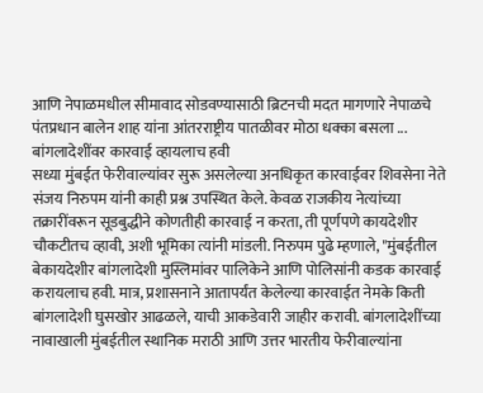आणि नेपाळमधील सीमावाद सोडवण्यासाठी ब्रिटनची मदत मागणारे नेपाळचे पंतप्रधान बालेन शाह यांना आंतरराष्ट्रीय पातळीवर मोठा धक्का बसला ...
बांगलादेशींवर कारवाई व्हायलाच हवी
सध्या मुंबईत फेरीवाल्यांवर सुरू असलेल्या अनधिकृत कारवाईवर शिवसेना नेते संजय निरुपम यांनी काही प्रश्न उपस्थित केले. केवळ राजकीय नेत्यांच्या तक्रारींवरून सूडबुद्धीने कोणतीही कारवाई न करता, ती पूर्णपणे कायदेशीर चौकटीतच व्हावी, अशी भूमिका त्यांनी मांडली. निरुपम पुढे म्हणाले, "मुंबईतील बेकायदेशीर बांगलादेशी मुस्लिमांवर पालिकेने आणि पोलिसांनी कडक कारवाई करायलाच हवी. मात्र, प्रशासनाने आतापर्यंत केलेल्या कारवाईत नेमके किती बांगलादेशी घुसखोर आढळले, याची आकडेवारी जाहीर करावी. बांगलादेशींच्या नावाखाली मुंबईतील स्थानिक मराठी आणि उत्तर भारतीय फेरीवाल्यांना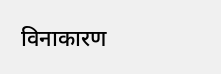विनाकारण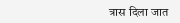त्रास दिला जात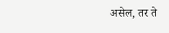असेल, तर ते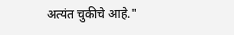अत्यंत चुकीचे आहे."